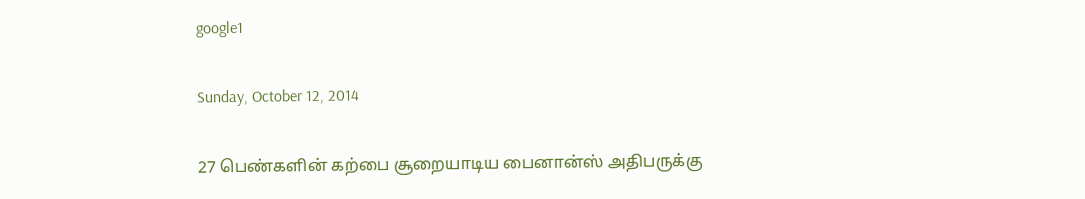google1

Sunday, October 12, 2014

27 பெண்களின் கற்பை சூறையாடிய பைனான்ஸ் அதிபருக்கு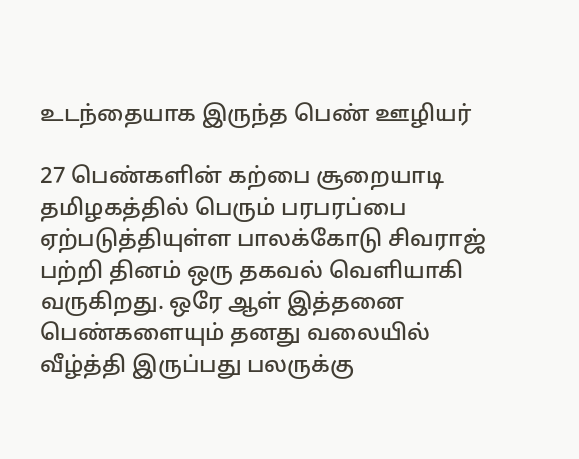உடந்தையாக இருந்த பெண் ஊழியர்

27 பெண்களின் கற்பை சூறையாடி தமிழகத்தில் பெரும் பரபரப்பை ஏற்படுத்தியுள்ள பாலக்கோடு சிவராஜ் பற்றி தினம் ஒரு தகவல் வெளியாகி வருகிறது. ஒரே ஆள் இத்தனை பெண்களையும் தனது வலையில் வீழ்த்தி இருப்பது பலருக்கு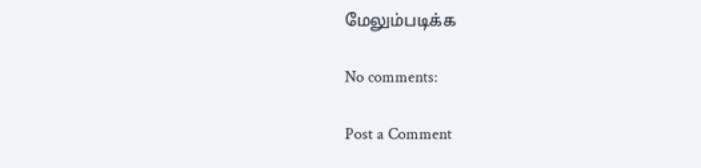மேலும்படிக்க

No comments:

Post a Comment